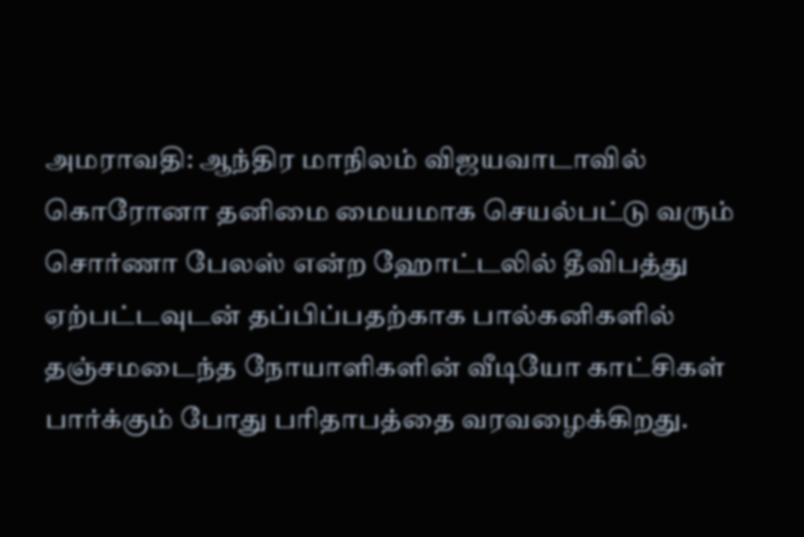அமராவதி: ஆந்திர மாநிலம் விஜயவாடாவில் கொரோனா தனிமை மையமாக செயல்பட்டு வரும் சொர்ணா பேலஸ் என்ற ஹோட்டலில் தீவிபத்து ஏற்பட்டவுடன் தப்பிப்பதற்காக பால்கனிகளில் தஞ்சமடைந்த நோயாளிகளின் வீடியோ காட்சிகள் பார்க்கும் போது பரிதாபத்தை வரவழைக்கிறது.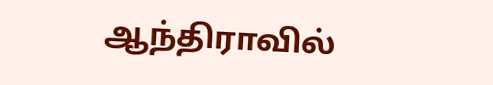ஆந்திராவில்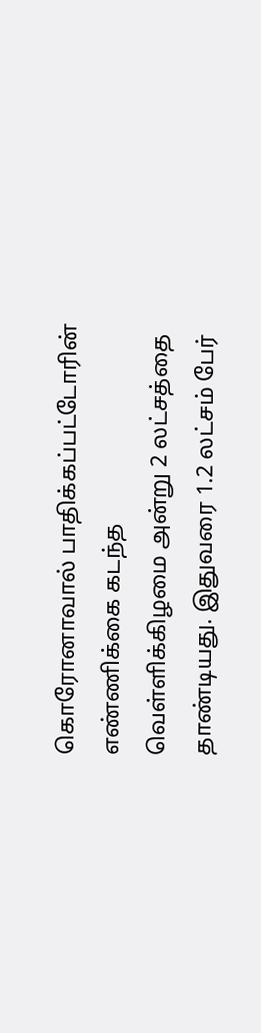கொரோனாவால் பாதிக்கப்பட்டோரின் எண்ணிக்கை கடந்த வெள்ளிக்கிழமை அன்று 2 லட்சத்தை தாண்டியது. இதுவரை 1.2 லட்சம் பேர்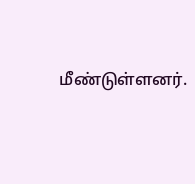மீண்டுள்ளனர்.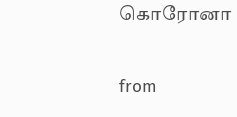கொரோனா

from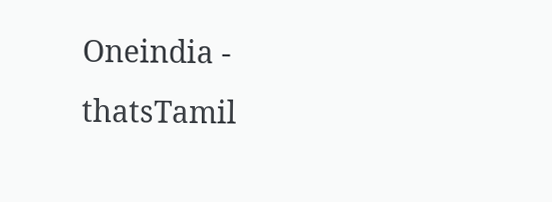Oneindia - thatsTamil